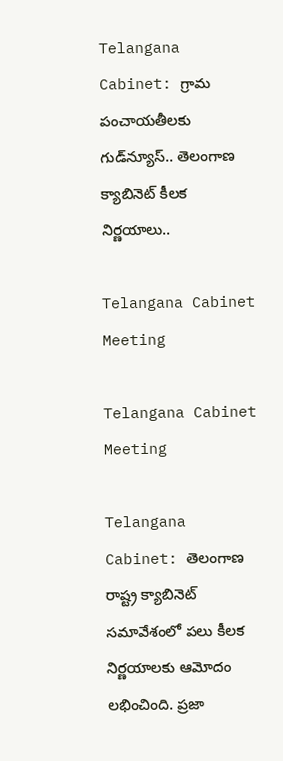Telangana Cabinet: గ్రామ పంచాయతీలకు గుడ్‌న్యూస్.. తెలంగాణ క్యాబినెట్ కీలక నిర్ణయాలు..

Telangana Cabinet Meeting

Telangana Cabinet Meeting

Telangana Cabinet: తెలంగాణ రాష్ట్ర క్యాబినెట్ సమావేశంలో పలు కీలక నిర్ణయాలకు ఆమోదం లభించింది. ప్రజా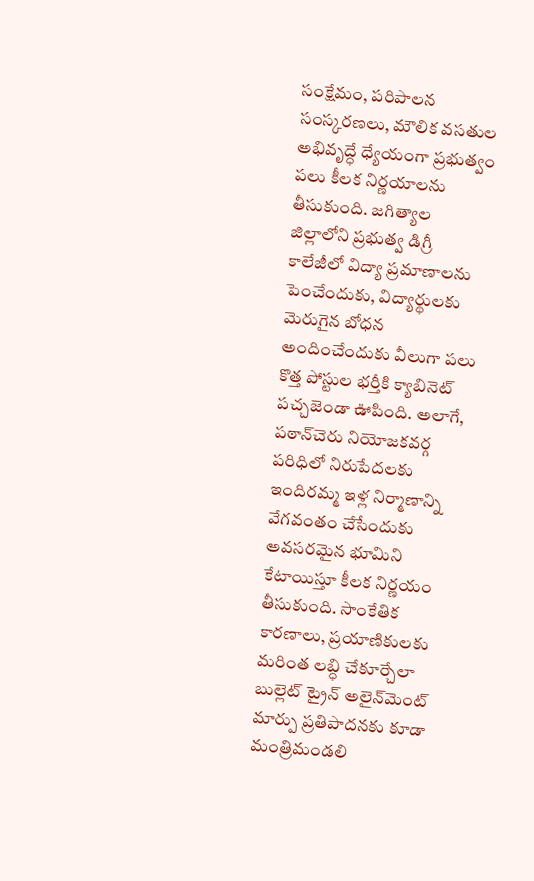సంక్షేమం, పరిపాలన సంస్కరణలు, మౌలిక వసతుల అభివృద్ధే ధ్యేయంగా ప్రభుత్వం పలు కీలక నిర్ణయాలను తీసుకుంది. జగిత్యాల జిల్లాలోని ప్రభుత్వ డిగ్రీ కాలేజీలో విద్యా ప్రమాణాలను పెంచేందుకు, విద్యార్థులకు మెరుగైన బోధన అందించేందుకు వీలుగా పలు కొత్త పోస్టుల భర్తీకి క్యాబినెట్ పచ్చజెండా ఊపింది. అలాగే, పఠాన్‌చెరు నియోజకవర్గ పరిధిలో నిరుపేదలకు ఇందిరమ్మ ఇళ్ల నిర్మాణాన్ని వేగవంతం చేసేందుకు అవసరమైన భూమిని కేటాయిస్తూ కీలక నిర్ణయం తీసుకుంది. సాంకేతిక కారణాలు, ప్రయాణికులకు మరింత లబ్ధి చేకూర్చేలా బుల్లెట్ ట్రైన్ అలైన్‌మెంట్ మార్పు ప్రతిపాదనకు కూడా మంత్రిమండలి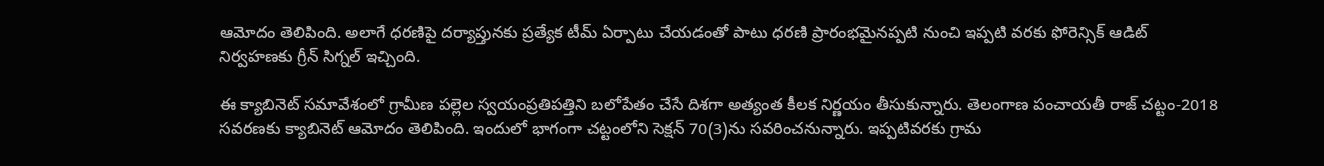ఆమోదం తెలిపింది. అలాగే ధరణిపై దర్యాప్తునకు ప్రత్యేక టీమ్ ఏర్పాటు చేయడంతో పాటు ధరణి ప్రారంభమైనప్పటి నుంచి ఇప్పటి వరకు ఫోరెన్సిక్ ఆడిట్ నిర్వహణకు గ్రీన్ సిగ్నల్ ఇచ్చింది.

ఈ క్యాబినెట్ సమావేశంలో గ్రామీణ పల్లెల స్వయంప్రతిపత్తిని బలోపేతం చేసే దిశగా అత్యంత కీలక నిర్ణయం తీసుకున్నారు. తెలంగాణ పంచాయతీ రాజ్ చట్టం-2018 సవరణకు క్యాబినెట్ ఆమోదం తెలిపింది. ఇందులో భాగంగా చట్టంలోని సెక్షన్ 70(3)ను సవరించనున్నారు. ఇప్పటివరకు గ్రామ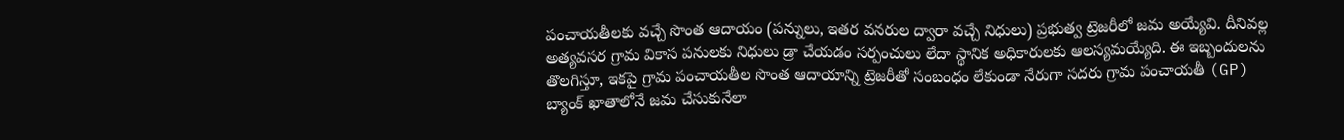పంచాయతీలకు వచ్చే సొంత ఆదాయం (పన్నులు, ఇతర వనరుల ద్వారా వచ్చే నిధులు) ప్రభుత్వ ట్రెజరీలో జమ అయ్యేవి. దీనివల్ల అత్యవసర గ్రామ వికాస పనులకు నిధులు డ్రా చేయడం సర్పంచులు లేదా స్థానిక అధికారులకు ఆలస్యమయ్యేది. ఈ ఇబ్బందులను తొలగిస్తూ, ఇకపై గ్రామ పంచాయతీల సొంత ఆదాయాన్ని ట్రెజరీతో సంబంధం లేకుండా నేరుగా సదరు గ్రామ పంచాయతీ (GP) బ్యాంక్ ఖాతాలోనే జమ చేసుకునేలా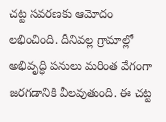చట్ట సవరణకు ఆమోదం లభించింది. దీనివల్ల గ్రామాల్లో అభివృద్ధి పనులు మరింత వేగంగా జరగడానికి వీలవుతుంది. ఈ చట్ట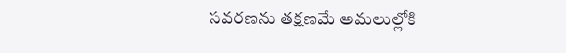సవరణను తక్షణమే అమలుల్లోకి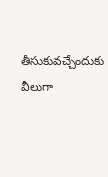తీసుకువచ్చేందుకు వీలుగా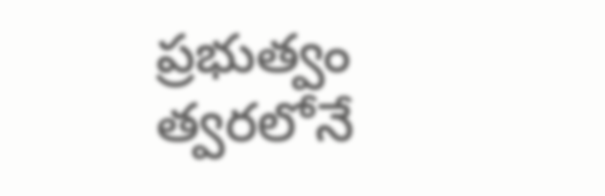ప్రభుత్వం త్వరలోనే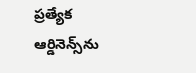ప్రత్యేక ఆర్డినెన్స్‌ను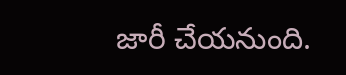జారీ చేయనుంది.